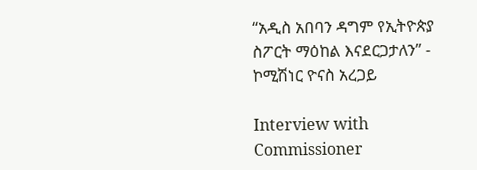“አዲስ አበባን ዳግም የኢትዮጵያ ስፖርት ማዕከል እናደርጋታለን” - ኮሚሽነር ዮናስ አረጋይ

Interview with Commissioner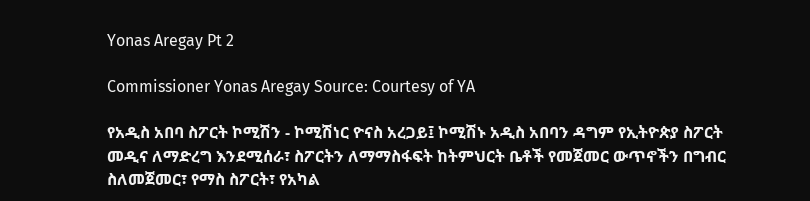Yonas Aregay Pt 2

Commissioner Yonas Aregay Source: Courtesy of YA

የአዲስ አበባ ስፖርት ኮሚሽን - ኮሚሽነር ዮናስ አረጋይ፤ ኮሚሽኑ አዲስ አበባን ዳግም የኢትዮጵያ ስፖርት መዲና ለማድረግ እንደሚሰራ፣ ስፖርትን ለማማስፋፍት ከትምህርት ቤቶች የመጀመር ውጥኖችን በግብር ስለመጀመር፣ የማስ ስፖርት፣ የአካል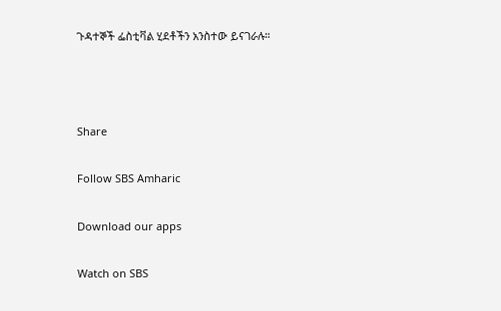ጉዳተኞች ፌስቲቫል ሂደቶችን አንስተው ይናገራሉ።



Share

Follow SBS Amharic

Download our apps

Watch on SBS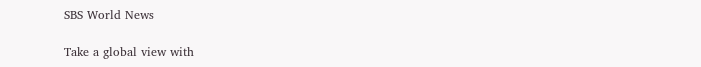SBS World News

Take a global view with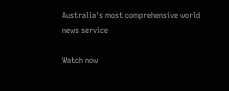Australia's most comprehensive world news service

Watch now